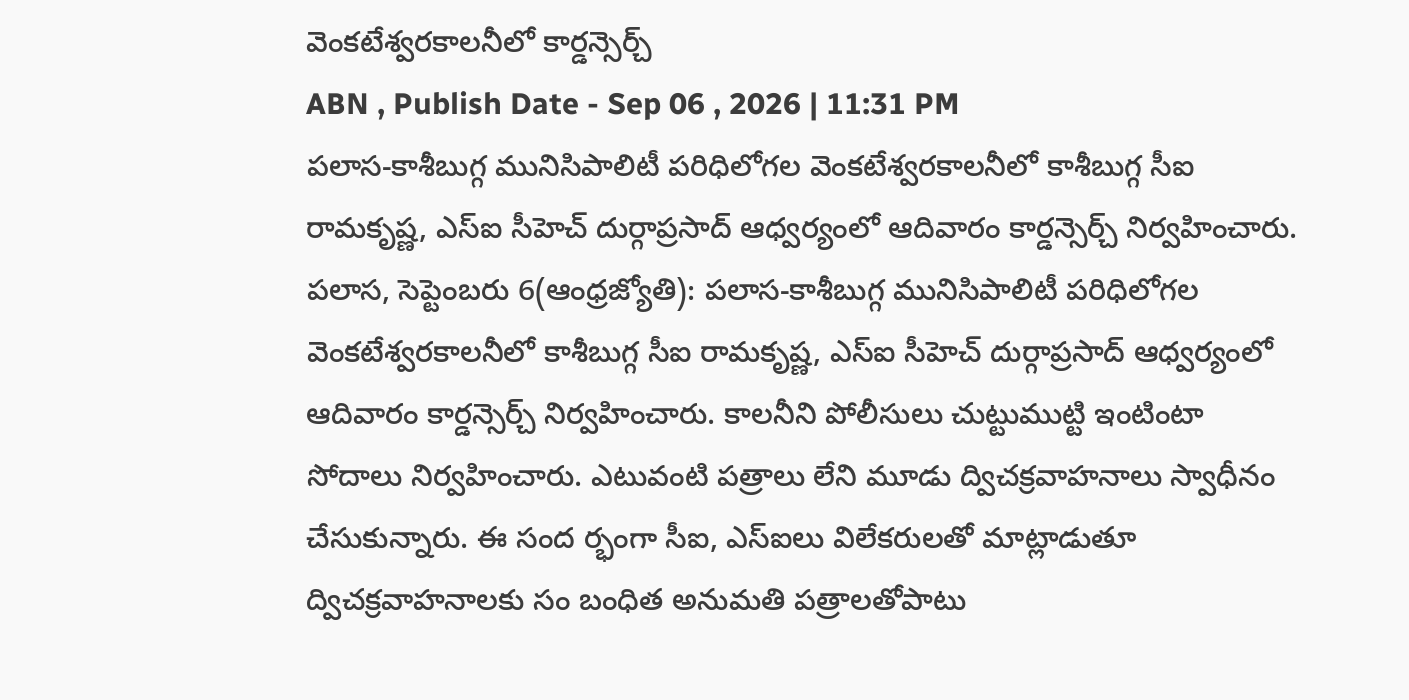వెంకటేశ్వరకాలనీలో కార్డన్సెర్చ్
ABN , Publish Date - Sep 06 , 2026 | 11:31 PM
పలాస-కాశీబుగ్గ మునిసిపాలిటీ పరిధిలోగల వెంకటేశ్వరకాలనీలో కాశీబుగ్గ సీఐ రామకృష్ణ, ఎస్ఐ సీహెచ్ దుర్గాప్రసాద్ ఆధ్వర్యంలో ఆదివారం కార్డన్సెర్చ్ నిర్వహించారు.
పలాస, సెప్టెంబరు 6(ఆంధ్రజ్యోతి): పలాస-కాశీబుగ్గ మునిసిపాలిటీ పరిధిలోగల వెంకటేశ్వరకాలనీలో కాశీబుగ్గ సీఐ రామకృష్ణ, ఎస్ఐ సీహెచ్ దుర్గాప్రసాద్ ఆధ్వర్యంలో ఆదివారం కార్డన్సెర్చ్ నిర్వహించారు. కాలనీని పోలీసులు చుట్టుముట్టి ఇంటింటా సోదాలు నిర్వహించారు. ఎటువంటి పత్రాలు లేని మూడు ద్విచక్రవాహనాలు స్వాధీనం చేసుకున్నారు. ఈ సంద ర్భంగా సీఐ, ఎస్ఐలు విలేకరులతో మాట్లాడుతూ ద్విచక్రవాహనాలకు సం బంధిత అనుమతి పత్రాలతోపాటు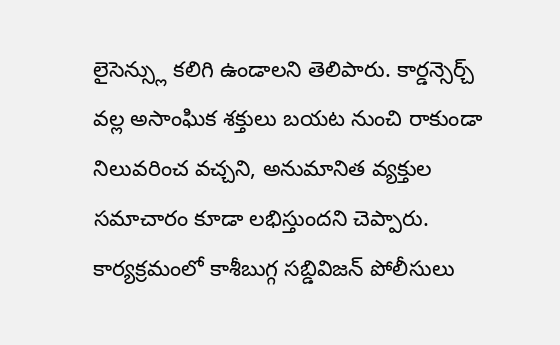లైసెన్స్లు కలిగి ఉండాలని తెలిపారు. కార్డన్సెర్చ్ వల్ల అసాంఘిక శక్తులు బయట నుంచి రాకుండా నిలువరించ వచ్చని, అనుమానిత వ్యక్తుల సమాచారం కూడా లభిస్తుందని చెప్పారు. కార్యక్రమంలో కాశీబుగ్గ సబ్డివిజన్ పోలీసులు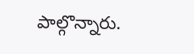పాల్గొన్నారు.